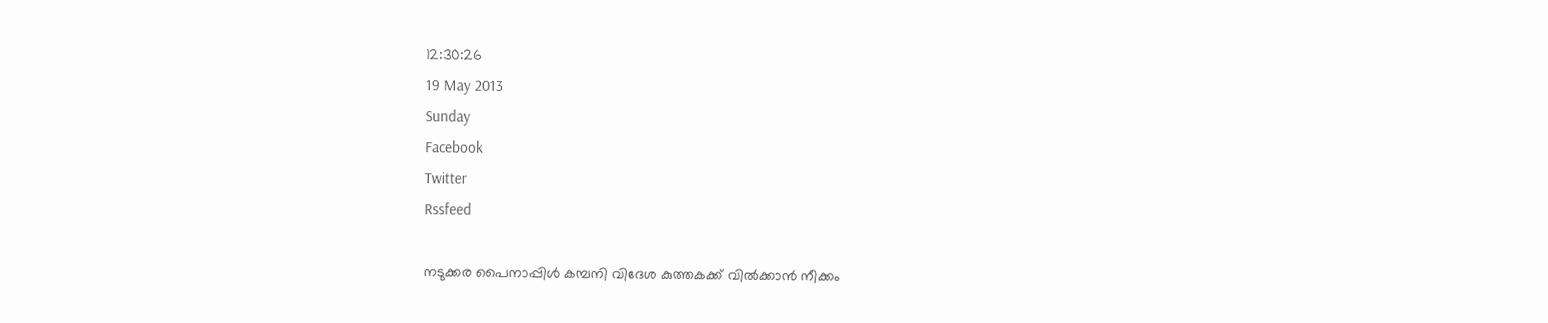12:30:26
19 May 2013
Sunday
Facebook
Twitter
Rssfeed

നടുക്കര പൈനാപ്പിള്‍ കമ്പനി വിദേശ കുത്തകക്ക് വില്‍ക്കാന്‍ നീക്കം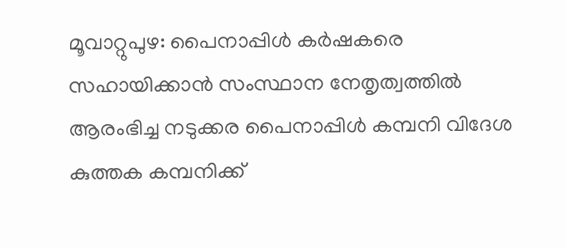മൂവാറ്റുപുഴ: പൈനാപ്പിള്‍ കര്‍ഷകരെ സഹായിക്കാന്‍ സംസ്ഥാന നേതൃത്വത്തില്‍ ആരംഭിച്ച നടുക്കര പൈനാപ്പിള്‍ കമ്പനി വിദേശ കുത്തക കമ്പനിക്ക്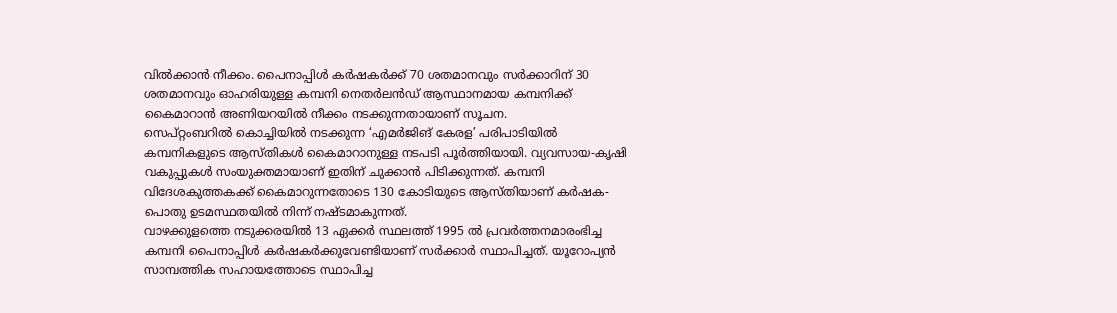വില്‍ക്കാന്‍ നീക്കം. പൈനാപ്പിള്‍ കര്‍ഷകര്‍ക്ക് 70 ശതമാനവും സര്‍ക്കാറിന് 30 ശതമാനവും ഓഹരിയുള്ള കമ്പനി നെതര്‍ലന്‍ഡ് ആസ്ഥാനമായ കമ്പനിക്ക് കൈമാറാന്‍ അണിയറയില്‍ നീക്കം നടക്കുന്നതായാണ് സൂചന.
സെപ്റ്റംബറില്‍ കൊച്ചിയില്‍ നടക്കുന്ന ‘എമര്‍ജിങ് കേരള’ പരിപാടിയില്‍ കമ്പനികളുടെ ആസ്തികള്‍ കൈമാറാനുള്ള നടപടി പൂര്‍ത്തിയായി. വ്യവസായ-കൃഷി വകുപ്പുകള്‍ സംയുക്തമായാണ് ഇതിന് ചുക്കാന്‍ പിടിക്കുന്നത്. കമ്പനി വിദേശകുത്തകക്ക് കൈമാറുന്നതോടെ 130 കോടിയുടെ ആസ്തിയാണ് കര്‍ഷക-പൊതു ഉടമസ്ഥതയില്‍ നിന്ന് നഷ്ടമാകുന്നത്.
വാഴക്കുളത്തെ നടുക്കരയില്‍ 13 ഏക്കര്‍ സ്ഥലത്ത് 1995 ല്‍ പ്രവര്‍ത്തനമാരംഭിച്ച കമ്പനി പൈനാപ്പിള്‍ കര്‍ഷകര്‍ക്കുവേണ്ടിയാണ് സര്‍ക്കാര്‍ സ്ഥാപിച്ചത്. യൂറോപ്യന്‍ സാമ്പത്തിക സഹായത്തോടെ സ്ഥാപിച്ച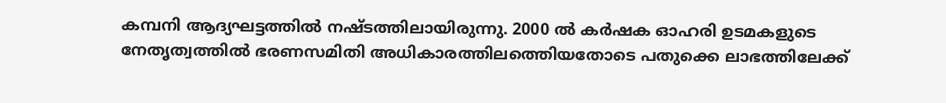കമ്പനി ആദ്യഘട്ടത്തില്‍ നഷ്ടത്തിലായിരുന്നു. 2000 ല്‍ കര്‍ഷക ഓഹരി ഉടമകളുടെ നേതൃത്വത്തില്‍ ഭരണസമിതി അധികാരത്തിലത്തെിയതോടെ പതുക്കെ ലാഭത്തിലേക്ക്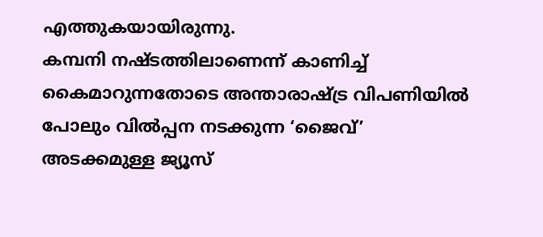എത്തുകയായിരുന്നു.
കമ്പനി നഷ്ടത്തിലാണെന്ന് കാണിച്ച് കൈമാറുന്നതോടെ അന്താരാഷ്ട്ര വിപണിയില്‍ പോലും വില്‍പ്പന നടക്കുന്ന ‘ജൈവ്’ അടക്കമുള്ള ജ്യൂസ്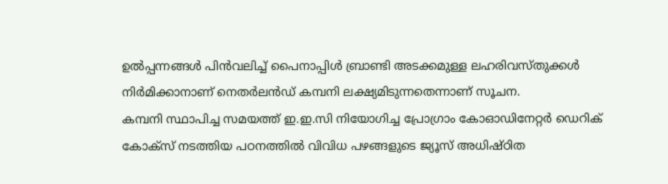ഉല്‍പ്പന്നങ്ങള്‍ പിന്‍വലിച്ച് പൈനാപ്പിള്‍ ബ്രാണ്ടി അടക്കമുള്ള ലഹരിവസ്തുക്കള്‍ നിര്‍മിക്കാനാണ് നെതര്‍ലന്‍ഡ് കമ്പനി ലക്ഷ്യമിടുന്നതെന്നാണ് സൂചന.
കമ്പനി സ്ഥാപിച്ച സമയത്ത് ഇ.ഇ.സി നിയോഗിച്ച പ്രോഗ്രാം കോഓഡിനേറ്റര്‍ ഡെറിക് കോക്സ് നടത്തിയ പഠനത്തില്‍ വിവിധ പഴങ്ങളുടെ ജ്യൂസ് അധിഷ്ഠിത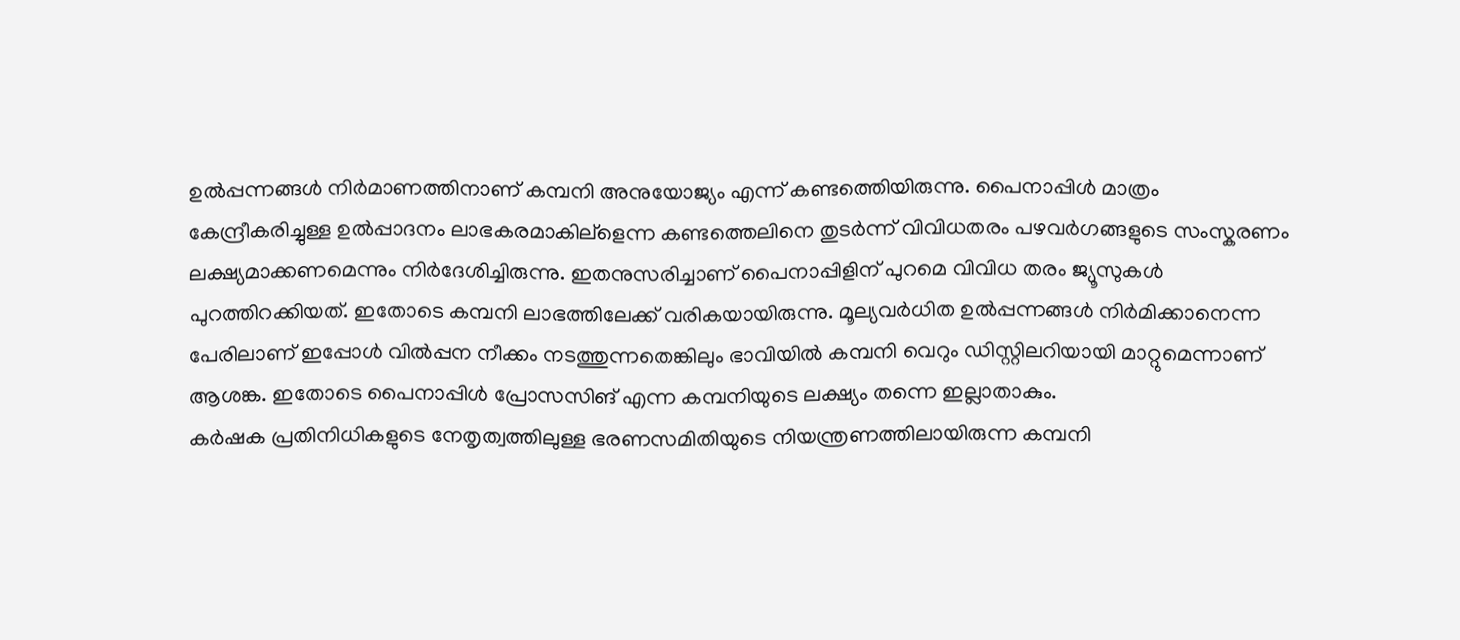ഉല്‍പ്പന്നങ്ങള്‍ നിര്‍മാണത്തിനാണ് കമ്പനി അനുയോജ്യം എന്ന് കണ്ടത്തെിയിരുന്നു. പൈനാപ്പിള്‍ മാത്രം കേന്ദ്രീകരിച്ചുള്ള ഉല്‍പ്പാദനം ലാഭകരമാകില്ളെന്ന കണ്ടത്തെലിനെ തുടര്‍ന്ന് വിവിധതരം പഴവര്‍ഗങ്ങളുടെ സംസ്കരണം ലക്ഷ്യമാക്കണമെന്നും നിര്‍ദേശിച്ചിരുന്നു. ഇതനുസരിച്ചാണ് പൈനാപ്പിളിന് പുറമെ വിവിധ തരം ജ്യൂസുകള്‍ പുറത്തിറക്കിയത്. ഇതോടെ കമ്പനി ലാഭത്തിലേക്ക് വരികയായിരുന്നു. മൂല്യവര്‍ധിത ഉല്‍പ്പന്നങ്ങള്‍ നിര്‍മിക്കാനെന്ന പേരിലാണ് ഇപ്പോള്‍ വില്‍പ്പന നീക്കം നടത്തുന്നതെങ്കിലും ഭാവിയില്‍ കമ്പനി വെറും ഡിസ്റ്റിലറിയായി മാറ്റുമെന്നാണ് ആശങ്ക. ഇതോടെ പൈനാപ്പിള്‍ പ്രോസസിങ് എന്ന കമ്പനിയുടെ ലക്ഷ്യം തന്നെ ഇല്ലാതാകും.
കര്‍ഷക പ്രതിനിധികളുടെ നേതൃത്വത്തിലുള്ള ഭരണസമിതിയുടെ നിയന്ത്രണത്തിലായിരുന്ന കമ്പനി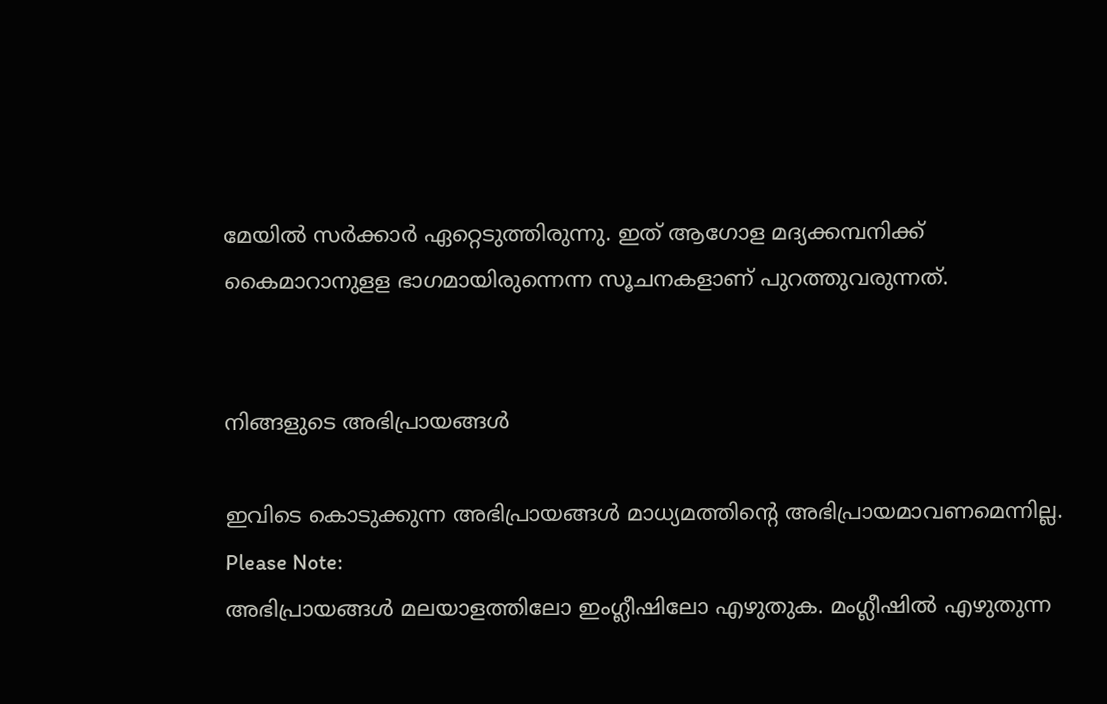മേയില്‍ സര്‍ക്കാര്‍ ഏറ്റെടുത്തിരുന്നു. ഇത് ആഗോള മദ്യക്കമ്പനിക്ക് കൈമാറാനുളള ഭാഗമായിരുന്നെന്ന സൂചനകളാണ് പുറത്തുവരുന്നത്.


നിങ്ങളുടെ അഭിപ്രായങ്ങള്‍

ഇവിടെ കൊടുക്കുന്ന അഭിപ്രായങ്ങള്‍ മാധ്യമത്തിന്റെ അഭിപ്രായമാവണമെന്നില്ല.
Please Note:
അഭിപ്രായങ്ങള്‍ മലയാളത്തിലോ ഇംഗ്ലീഷിലോ എഴുതുക. മംഗ്ലീഷില്‍ എഴുതുന്ന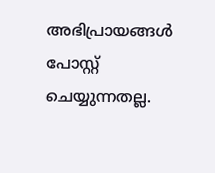അഭിപ്രായങ്ങള്‍ പോസ്റ്റ് ചെയ്യുന്നതല്ല.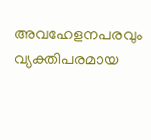അവഹേളനപരവും വ്യക്തിപരമായ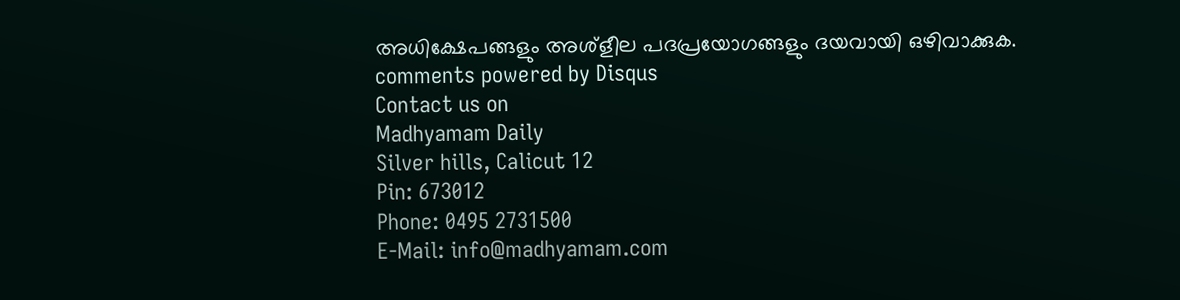അധിക്ഷേപങ്ങളും അശ്ളീല പദപ്രയോഗങ്ങളും ദയവായി ഒഴിവാക്കുക.
comments powered by Disqus
Contact us on
Madhyamam Daily
Silver hills, Calicut 12
Pin: 673012
Phone: 0495 2731500
E-Mail: info@madhyamam.com